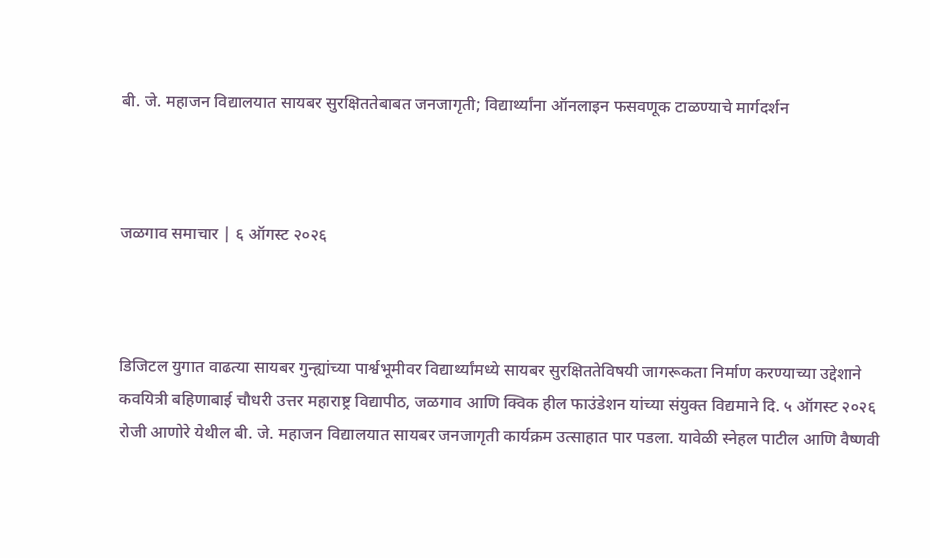बी. जे. महाजन विद्यालयात सायबर सुरक्षिततेबाबत जनजागृती; विद्यार्थ्यांना ऑनलाइन फसवणूक टाळण्याचे मार्गदर्शन



जळगाव समाचार | ६ ऑगस्ट २०२६



डिजिटल युगात वाढत्या सायबर गुन्ह्यांच्या पार्श्वभूमीवर विद्यार्थ्यांमध्ये सायबर सुरक्षिततेविषयी जागरूकता निर्माण करण्याच्या उद्देशाने कवयित्री बहिणाबाई चौधरी उत्तर महाराष्ट्र विद्यापीठ, जळगाव आणि क्विक हील फाउंडेशन यांच्या संयुक्त विद्यमाने दि. ५ ऑगस्ट २०२६ रोजी आणोरे येथील बी. जे. महाजन विद्यालयात सायबर जनजागृती कार्यक्रम उत्साहात पार पडला. यावेळी स्नेहल पाटील आणि वैष्णवी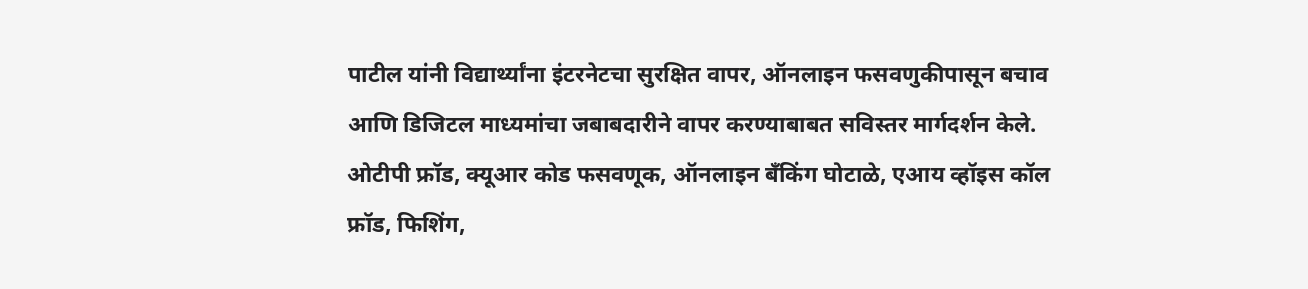पाटील यांनी विद्यार्थ्यांना इंटरनेटचा सुरक्षित वापर, ऑनलाइन फसवणुकीपासून बचाव आणि डिजिटल माध्यमांचा जबाबदारीने वापर करण्याबाबत सविस्तर मार्गदर्शन केले. ओटीपी फ्रॉड, क्यूआर कोड फसवणूक, ऑनलाइन बँकिंग घोटाळे, एआय व्हॉइस कॉल फ्रॉड, फिशिंग,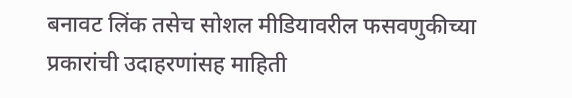बनावट लिंक तसेच सोशल मीडियावरील फसवणुकीच्या प्रकारांची उदाहरणांसह माहिती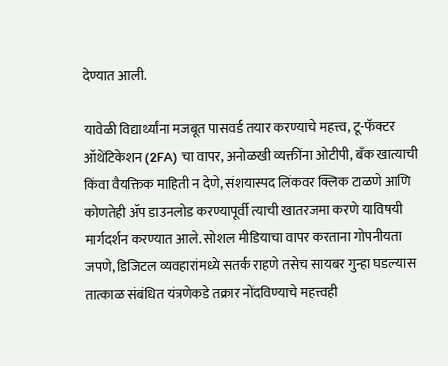देण्यात आली.

यावेळी विद्यार्थ्यांना मजबूत पासवर्ड तयार करण्याचे महत्त्व, टू-फॅक्टर ऑथेंटिकेशन (2FA) चा वापर, अनोळखी व्यक्तींना ओटीपी, बँक खात्याची किंवा वैयक्तिक माहिती न देणे, संशयास्पद लिंकवर क्लिक टाळणे आणि कोणतेही ॲप डाउनलोड करण्यापूर्वी त्याची खातरजमा करणे याविषयी मार्गदर्शन करण्यात आले. सोशल मीडियाचा वापर करताना गोपनीयता जपणे, डिजिटल व्यवहारांमध्ये सतर्क राहणे तसेच सायबर गुन्हा घडल्यास तात्काळ संबंधित यंत्रणेकडे तक्रार नोंदविण्याचे महत्त्वही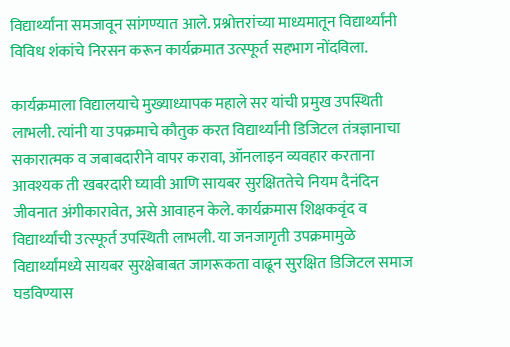विद्यार्थ्यांना समजावून सांगण्यात आले. प्रश्नोत्तरांच्या माध्यमातून विद्यार्थ्यांनी विविध शंकांचे निरसन करून कार्यक्रमात उत्स्फूर्त सहभाग नोंदविला.

कार्यक्रमाला विद्यालयाचे मुख्याध्यापक महाले सर यांची प्रमुख उपस्थिती लाभली. त्यांनी या उपक्रमाचे कौतुक करत विद्यार्थ्यांनी डिजिटल तंत्रज्ञानाचा सकारात्मक व जबाबदारीने वापर करावा, ऑनलाइन व्यवहार करताना आवश्यक ती खबरदारी घ्यावी आणि सायबर सुरक्षिततेचे नियम दैनंदिन जीवनात अंगीकारावेत, असे आवाहन केले. कार्यक्रमास शिक्षकवृंद व विद्यार्थ्यांची उत्स्फूर्त उपस्थिती लाभली. या जनजागृती उपक्रमामुळे विद्यार्थ्यांमध्ये सायबर सुरक्षेबाबत जागरूकता वाढून सुरक्षित डिजिटल समाज घडविण्यास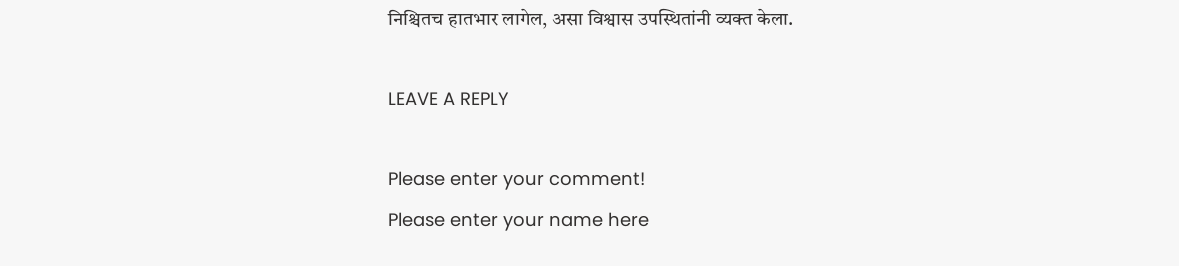निश्चितच हातभार लागेल, असा विश्वास उपस्थितांनी व्यक्त केला.

LEAVE A REPLY

Please enter your comment!
Please enter your name here